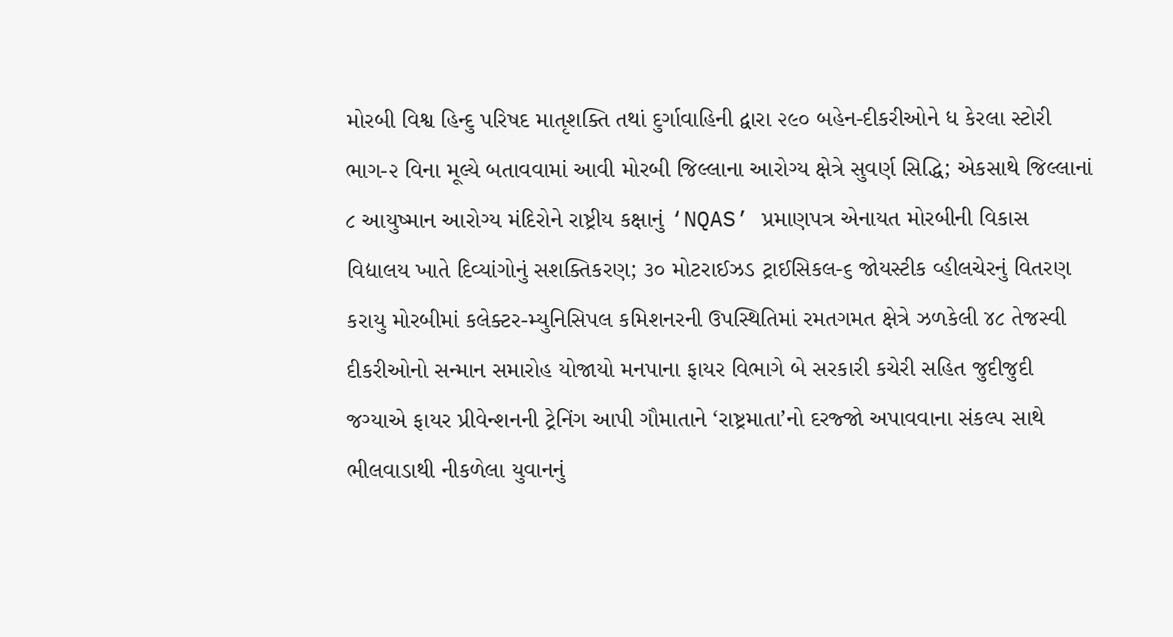મોરબી વિશ્વ હિન્દુ પરિષદ માતૃશક્તિ તથાં દુર્ગાવાહિની દ્વારા ૨૯૦ બહેન-દીકરીઓને ધ કેરલા સ્ટોરી ભાગ-૨ વિના મૂલ્યે બતાવવામાં આવી મોરબી જિલ્લાના આરોગ્ય ક્ષેત્રે સુવર્ણ સિદ્ધિ; એકસાથે જિલ્લાનાં ૮ આયુષ્માન આરોગ્ય મંદિરોને રાષ્ટ્રીય કક્ષાનું ‘NQAS’ પ્રમાણપત્ર એનાયત મોરબીની વિકાસ વિદ્યાલય ખાતે દિવ્યાંગોનું સશક્તિકરણ; ૩૦ મોટરાઈઝડ ટ્રાઈસિકલ-૬ જોયસ્ટીક વ્હીલચેરનું વિતરણ કરાયુ મોરબીમાં કલેક્ટર-મ્યુનિસિપલ કમિશનરની ઉપસ્થિતિમાં રમતગમત ક્ષેત્રે ઝળકેલી ૪૮ તેજસ્વી દીકરીઓનો સન્માન સમારોહ યોજાયો મનપાના ફાયર વિભાગે બે સરકારી કચેરી સહિત જુદીજુદી જગ્યાએ ફાયર પ્રીવેન્શનની ટ્રેનિંગ આપી ગૌમાતાને ‘રાષ્ટ્રમાતા’નો દરજ્જો અપાવવાના સંકલ્પ સાથે ભીલવાડાથી નીકળેલા યુવાનનું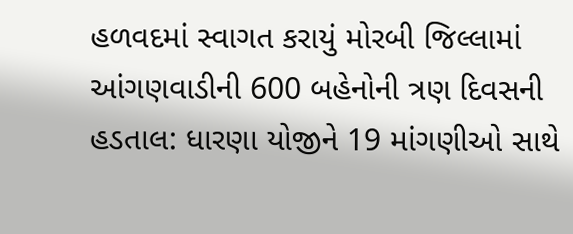હળવદમાં સ્વાગત કરાયું મોરબી જિલ્લામાં આંગણવાડીની 600 બહેનોની ત્રણ દિવસની હડતાલ: ધારણા યોજીને 19 માંગણીઓ સાથે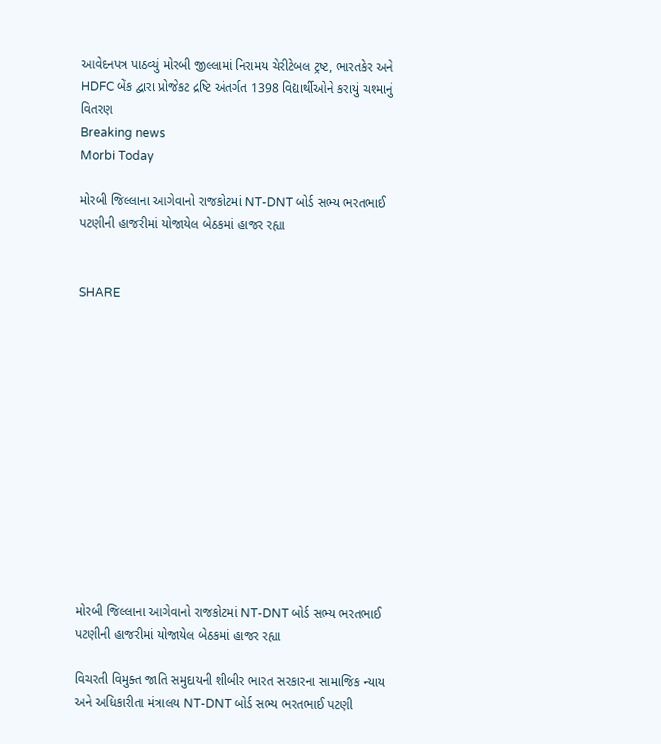આવેદનપત્ર પાઠવ્યું મોરબી જીલ્લામાં નિરામય ચેરીટેબલ ટ્રષ્ટ, ભારતકેર અને HDFC બેંક દ્વારા પ્રોજેકટ દ્રષ્ટિ અંતર્ગત 1398 વિદ્યાર્થીઓને કરાયું ચશ્માનું વિતરણ
Breaking news
Morbi Today

મોરબી જિલ્લાના આગેવાનો રાજકોટમાં NT-DNT બોર્ડ સભ્ય ભરતભાઈ પટણીની હાજરીમાં યોજાયેલ બેઠકમાં હાજર રહ્યા


SHARE













મોરબી જિલ્લાના આગેવાનો રાજકોટમાં NT-DNT બોર્ડ સભ્ય ભરતભાઈ પટણીની હાજરીમાં યોજાયેલ બેઠકમાં હાજર રહ્યા

વિચરતી વિમુક્ત જાતિ સમુદાયની શીબીર ભારત સરકારના સામાજિક ન્યાય અને અધિકારીતા મંત્રાલય NT-DNT બોર્ડ સભ્ય ભરતભાઈ પટણી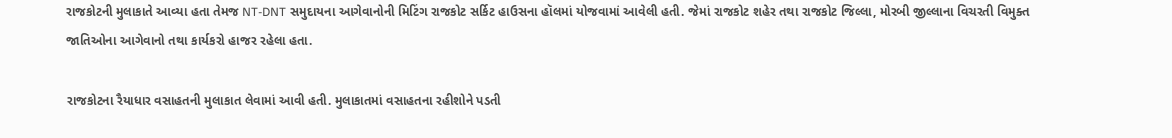રાજકોટની મુલાકાતે આવ્યા હતા તેમજ NT-DNT સમુદાયના આગેવાનોની મિટિંગ રાજકોટ સર્કિટ હાઉસના હૉલમાં યોજવામાં આવેલી હતી. જેમાં રાજકોટ શહેર તથા રાજકોટ જિલ્લા, મોરબી જીલ્લાના વિચરતી વિમુક્ત જાતિઓના આગેવાનો તથા કાર્યકરો હાજર રહેલા હતા.

રાજકોટના રૈયાધાર વસાહતની મુલાકાત લેવામાં આવી હતી. મુલાકાતમાં વસાહતના રહીશોને પડતી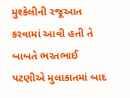મુશ્કેલીની રજૂઆત કરવામાં આવી હતી તે બાબતે ભરતભાઈ પટણીએ મુલાકાતમાં બાદ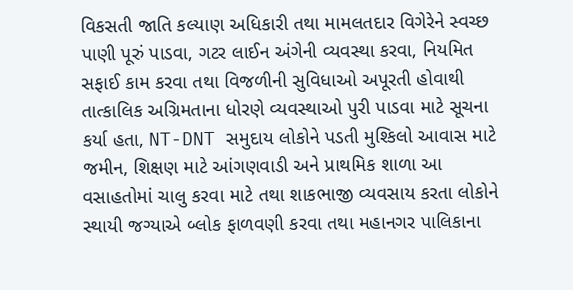વિકસતી જાતિ કલ્યાણ અધિકારી તથા મામલતદાર વિગેરેને સ્વચ્છ પાણી પૂરું પાડવા, ગટર લાઈન અંગેની વ્યવસ્થા કરવા, નિયમિત સફાઈ કામ કરવા તથા વિજળીની સુવિધાઓ અપૂરતી હોવાથી તાત્કાલિક અગ્રિમતાના ધોરણે વ્યવસ્થાઓ પુરી પાડવા માટે સૂચના કર્યા હતા, NT-DNT સમુદાય લોકોને પડતી મુશ્કિલો આવાસ માટે જમીન, શિક્ષણ માટે આંગણવાડી અને પ્રાથમિક શાળા આ વસાહતોમાં ચાલુ કરવા માટે તથા શાકભાજી વ્યવસાય કરતા લોકોને સ્થાયી જગ્યાએ બ્લોક ફાળવણી કરવા તથા મહાનગર પાલિકાના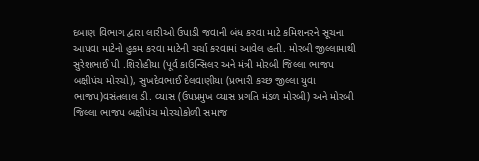દબાણ વિભાગ દ્વારા લારીઓ ઉપાડી જવાની બંધ કરવા માટે કમિશનરને સૂચના આપવા માટેનો હુકમ કરવા માટેની ચર્ચા કરવામાં આવેલ હતી. મોરબી જીલ્લામાથી સુરેશભાઈ પી .શિરોહીયા (પૂર્વ કાઉન્સિલર અને મંત્રી મોરબી જિલ્લા ભાજપ બક્ષીપંચ મોરચો), સુખદેવભાઈ દેલવાણીયા (પ્રભારી કચ્છ જીલ્લા યુવા ભાજપ)વસંતલાલ ડી. વ્યાસ (ઉપપ્રમુખ વ્યાસ પ્રગતિ મંડળ મોરબી) અને મોરબી જિલ્લા ભાજપ બક્ષીપંચ મોરચોકોળી સમાજ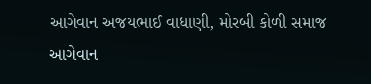આગેવાન અજયભાઈ વાધાણી, મોરબી કોળી સમાજ આગેવાન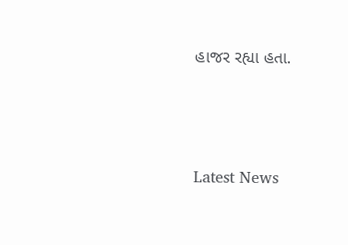હાજર રહ્યા હતા.




Latest News